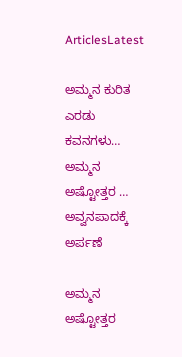ArticlesLatest

ಅಮ್ಮನ ಕುರಿತ ಎರಡು ಕವನಗಳು… ಅಮ್ಮನ ಅಷ್ಟೋತ್ತರ … ಅವ್ವನಪಾದಕ್ಕೆ ಅರ್ಪಣೆ

ಅಮ್ಮನ ಅಷ್ಟೋತ್ತರ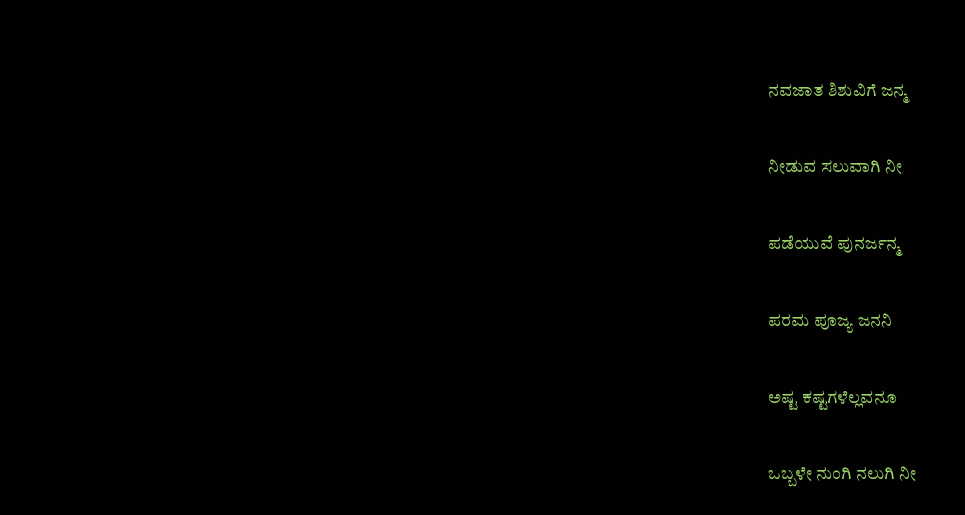ನವಜಾತ ಶಿಶುವಿಗೆ ಜನ್ಮ

ನೀಡುವ ಸಲುವಾಗಿ ನೀ

ಪಡೆಯುವೆ ಪುನರ್ಜನ್ಮ

ಪರಮ ಪೂಜ್ಯ ಜನನಿ

ಅಷ್ಟ ಕಷ್ಟಗಳೆಲ್ಲವನೂ

ಒಬ್ಬಳೇ ನುಂಗಿ ನಲುಗಿ ನೀ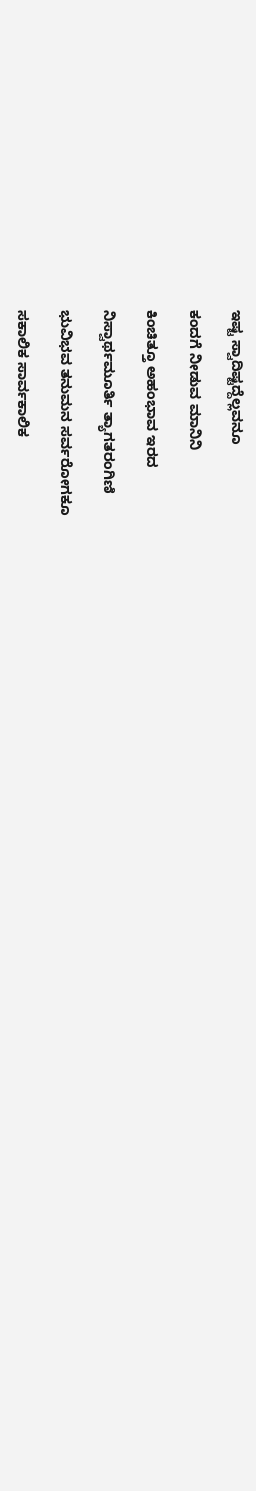ಇಷ್ಟ ಸ್ವಾದಿಷ್ಟದ್ದೆಲ್ಲವನೂ

ಕಂದಗೆ ನೀಡುವ ಮಾನಿನಿ

ಕಿಂಚಿತ್ತೂ ಅಹಂಭಾವ ಇರದ

ನಿಸ್ವಾರ್ಥಮೂರ್ತಿ ತ್ಯಾಗತರಂಗಿಣಿ

ಭುವಿಭವ ತನುಮನ ಸರ್ವರೋಗಕೂ

ಸಕಾಲಿಕ ಸಾರ್ವಕಾಲಿಕ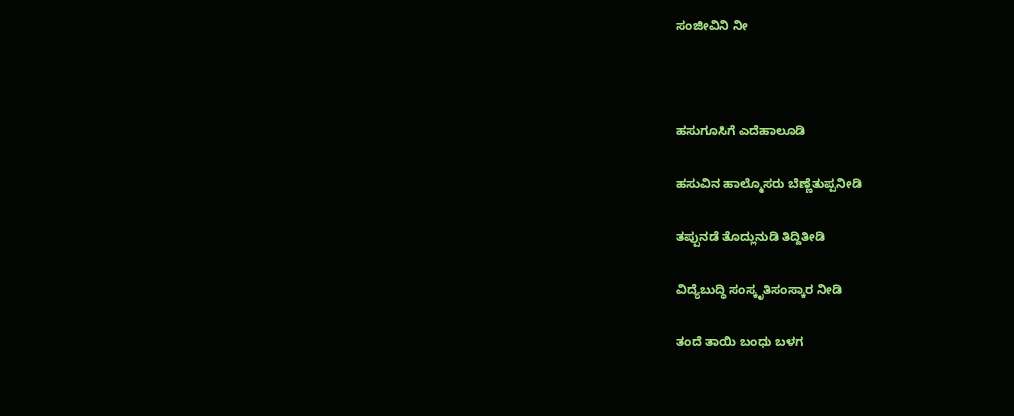ಸಂಜೀವಿನಿ ನೀ



ಹಸುಗೂಸಿಗೆ ಎದೆಹಾಲೂಡಿ

ಹಸುವಿನ ಹಾಲ್ಮೊಸರು ಬೆಣ್ಣೆತುಪ್ಪನೀಡಿ

ತಪ್ಪುನಡೆ ತೊದ್ಲುನುಡಿ ತಿದ್ದಿತೀಡಿ

ವಿದ್ಯೆಬುದ್ಧಿ ಸಂಸ್ಕೃತಿಸಂಸ್ಕಾರ ನೀಡಿ

ತಂದೆ ತಾಯಿ ಬಂಧು ಬಳಗ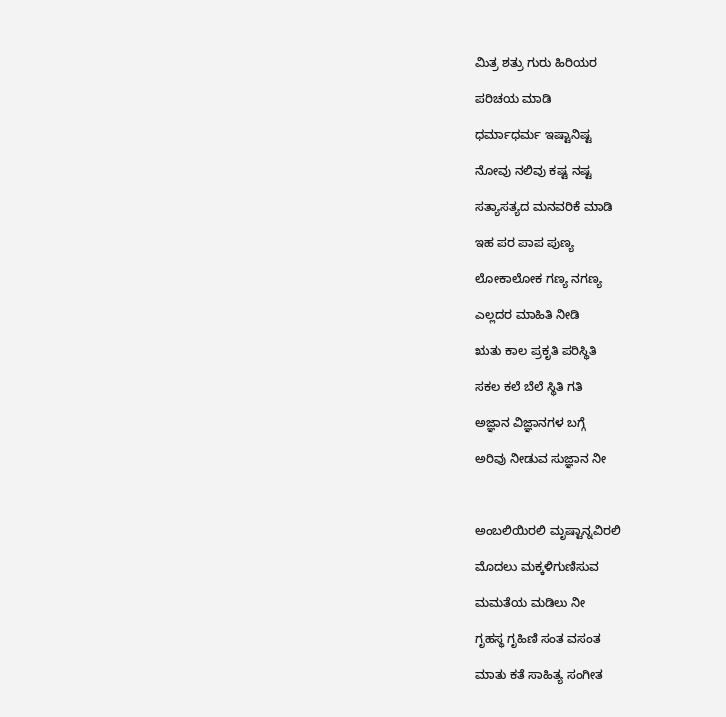ಮಿತ್ರ ಶತ್ರು ಗುರು ಹಿರಿಯರ

ಪರಿಚಯ ಮಾಡಿ

ಧರ್ಮಾಧರ್ಮ ಇಷ್ಟಾನಿಷ್ಟ

ನೋವು ನಲಿವು ಕಷ್ಟ ನಷ್ಟ

ಸತ್ಯಾಸತ್ಯದ ಮನವರಿಕೆ ಮಾಡಿ

ಇಹ ಪರ ಪಾಪ ಪುಣ್ಯ

ಲೋಕಾಲೋಕ ಗಣ್ಯ ನಗಣ್ಯ

ಎಲ್ಲದರ ಮಾಹಿತಿ ನೀಡಿ

ಋತು ಕಾಲ ಪ್ರಕೃತಿ ಪರಿಸ್ಥಿತಿ

ಸಕಲ ಕಲೆ ಬೆಲೆ ಸ್ಥಿತಿ ಗತಿ

ಅಜ್ಞಾನ ವಿಜ್ಞಾನಗಳ ಬಗ್ಗೆ

ಅರಿವು ನೀಡುವ ಸುಜ್ಞಾನ ನೀ



ಅಂಬಲಿಯಿರಲಿ ಮೃಷ್ಟಾನ್ನವಿರಲಿ

ಮೊದಲು ಮಕ್ಕಳಿಗುಣಿಸುವ

ಮಮತೆಯ ಮಡಿಲು ನೀ

ಗೃಹಸ್ಥ ಗೃಹಿಣಿ ಸಂತ ವಸಂತ

ಮಾತು ಕತೆ ಸಾಹಿತ್ಯ ಸಂಗೀತ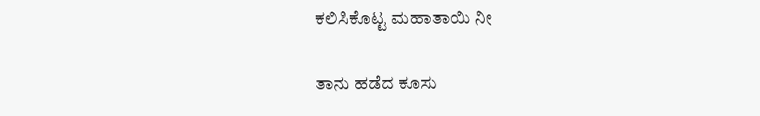ಕಲಿಸಿಕೊಟ್ಟ ಮಹಾತಾಯಿ ನೀ

ತಾನು ಹಡೆದ ಕೂಸು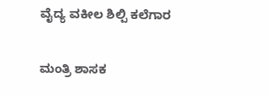ವೈದ್ಯ ವಕೀಲ ಶಿಲ್ಪಿ ಕಲೆಗಾರ

ಮಂತ್ರಿ ಶಾಸಕ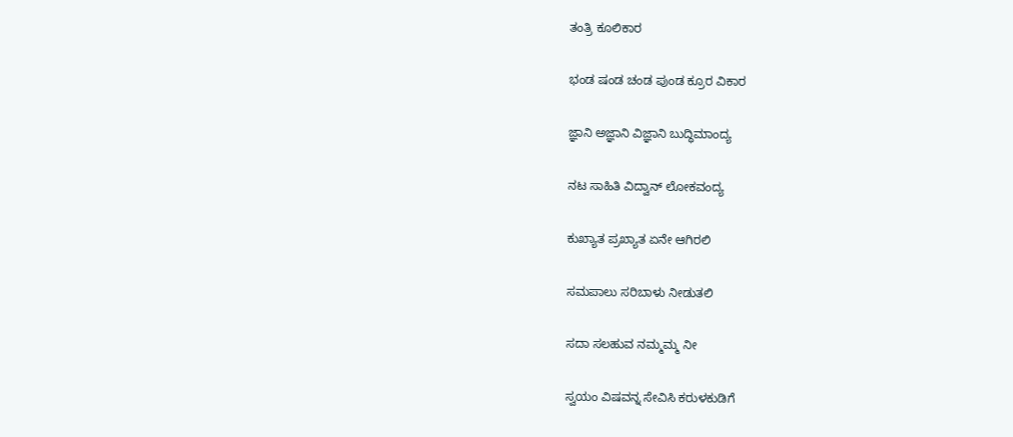ತಂತ್ರಿ ಕೂಲಿಕಾರ

ಭಂಡ ಷಂಡ ಚಂಡ ಪುಂಡ ಕ್ರೂರ ವಿಕಾರ

ಜ್ಞಾನಿ ಅಜ್ಞಾನಿ ವಿಜ್ಞಾನಿ ಬುದ್ಧಿಮಾಂದ್ಯ

ನಟ ಸಾಹಿತಿ ವಿದ್ವಾನ್ ಲೋಕವಂದ್ಯ

ಕುಖ್ಯಾತ ಪ್ರಖ್ಯಾತ ಏನೇ ಆಗಿರಲಿ

ಸಮಪಾಲು ಸರಿಬಾಳು ನೀಡುತಲಿ

ಸದಾ ಸಲಹುವ ನಮ್ಮಮ್ಮ ನೀ

ಸ್ವಯಂ ವಿಷವನ್ನ ಸೇವಿಸಿ ಕರುಳಕುಡಿಗೆ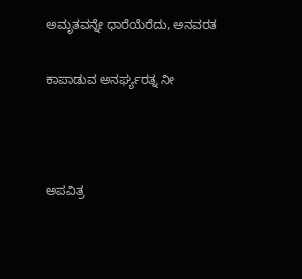ಅಮೃತವನ್ನೇ ಧಾರೆಯೆರೆದು, ಅನವರತ

ಕಾಪಾಡುವ ಅನರ್ಘ್ಯರತ್ನ ನೀ



ಅಪವಿತ್ರ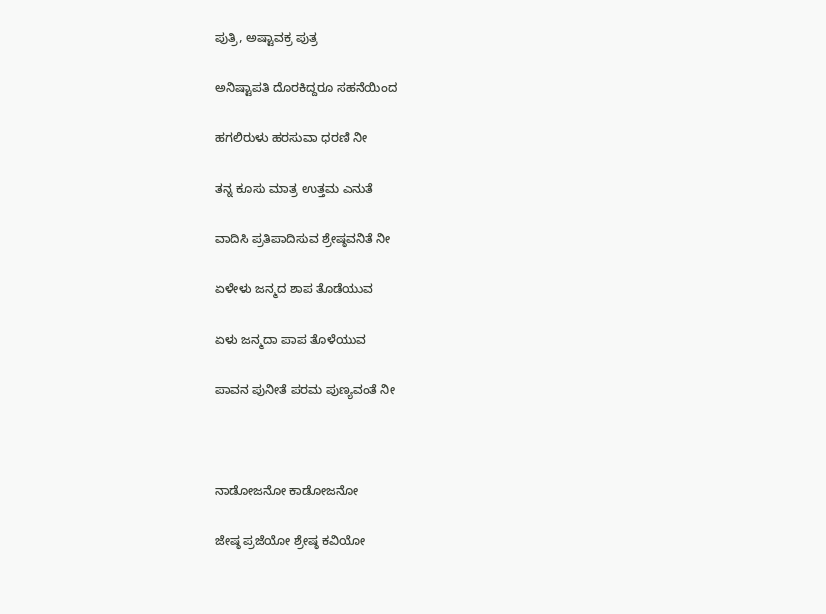ಪುತ್ರಿ, ಅಷ್ಟಾವಕ್ರ ಪುತ್ರ

ಅನಿಷ್ಟಾಪತಿ ದೊರಕಿದ್ದರೂ ಸಹನೆಯಿಂದ

ಹಗಲಿರುಳು ಹರಸುವಾ ಧರಣಿ ನೀ

ತನ್ನ ಕೂಸು ಮಾತ್ರ ಉತ್ತಮ ಎನುತೆ

ವಾದಿಸಿ ಪ್ರತಿಪಾದಿಸುವ ಶ್ರೇಷ್ಠವನಿತೆ ನೀ

ಏಳೇಳು ಜನ್ಮದ ಶಾಪ ತೊಡೆಯುವ

ಏಳು ಜನ್ಮದಾ ಪಾಪ ತೊಳೆಯುವ

ಪಾವನ ಪುನೀತೆ ಪರಮ ಪುಣ್ಯವಂತೆ ನೀ



ನಾಡೋಜನೋ ಕಾಡೋಜನೋ

ಜೇಷ್ಠ ಪ್ರಜೆಯೋ ಶ್ರೇಷ್ಠ ಕವಿಯೋ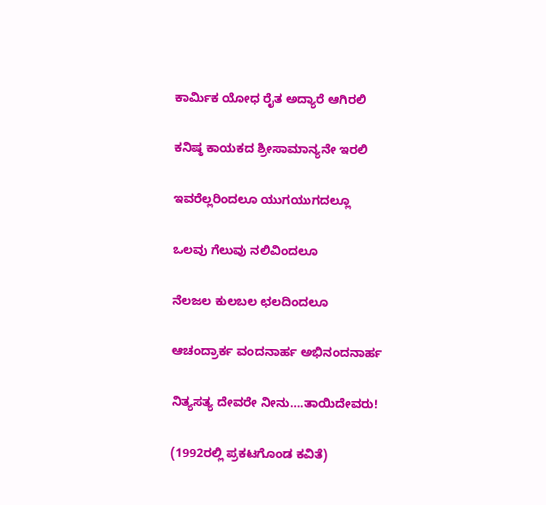ಕಾರ್ಮಿಕ ಯೋಧ ರೈತ ಅದ್ಯಾರೆ ಆಗಿರಲಿ

ಕನಿಷ್ಠ ಕಾಯಕದ ಶ್ರೀಸಾಮಾನ್ಯನೇ ಇರಲಿ

ಇವರೆಲ್ಲರಿಂದಲೂ ಯುಗಯುಗದಲ್ಲೂ

ಒಲವು ಗೆಲುವು ನಲಿವಿಂದಲೂ

ನೆಲಜಲ ಕುಲಬಲ ಛಲದಿಂದಲೂ

ಆಚಂದ್ರಾರ್ಕ ವಂದನಾರ್ಹ ಅಭಿನಂದನಾರ್ಹ

ನಿತ್ಯಸತ್ಯ ದೇವರೇ ನೀನು….ತಾಯಿದೇವರು!

(1992ರಲ್ಲಿ ಪ್ರಕಟಗೊಂಡ ಕವಿತೆ)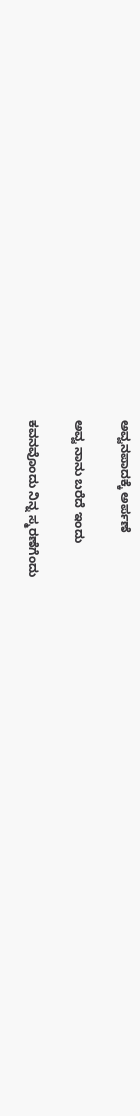ಅವ್ವನಪಾದಕ್ಕೆ ಅರ್ಪಣೆ

ಅವ್ವ ನಾನು ಬರೆದೆ ಇಂದು

ಕವನವೊಂದು ನಿನ್ನ ಸ್ಮರಣೆಗೆಂದು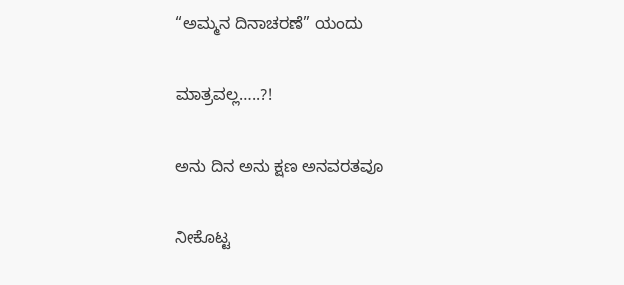“ಅಮ್ಮನ ದಿನಾಚರಣೆ” ಯಂದು

ಮಾತ್ರವಲ್ಲ…..?!

ಅನು ದಿನ ಅನು ಕ್ಷಣ ಅನವರತವೂ

ನೀಕೊಟ್ಟ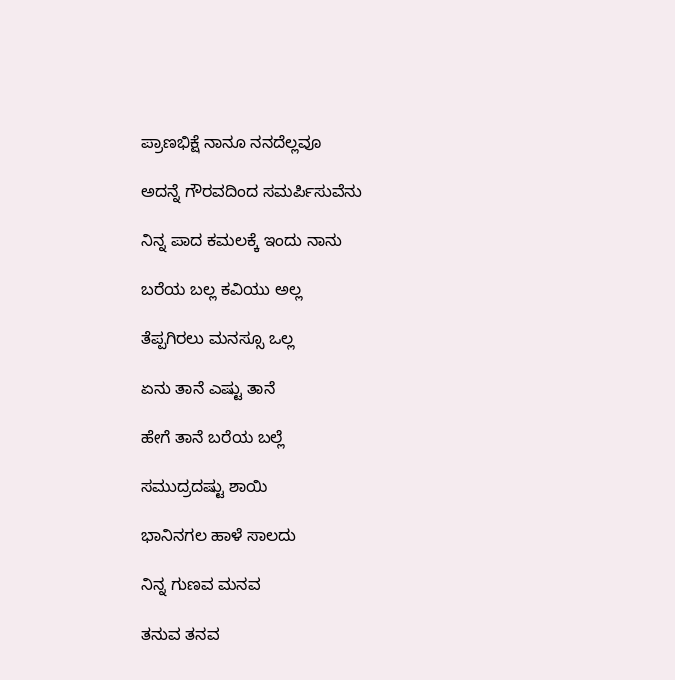ಪ್ರಾಣಭಿಕ್ಷೆ ನಾನೂ ನನದೆಲ್ಲವೂ

ಅದನ್ನೆ ಗೌರವದಿಂದ ಸಮರ್ಪಿಸುವೆನು

ನಿನ್ನ ಪಾದ ಕಮಲಕ್ಕೆ ಇಂದು ನಾನು

ಬರೆಯ ಬಲ್ಲ ಕವಿಯು ಅಲ್ಲ

ತೆಪ್ಪಗಿರಲು ಮನಸ್ಸೂ ಒಲ್ಲ

ಏನು ತಾನೆ ಎಷ್ಟು ತಾನೆ

ಹೇಗೆ ತಾನೆ ಬರೆಯ ಬಲ್ಲೆ

ಸಮುದ್ರದಷ್ಟು ಶಾಯಿ

ಭಾನಿನಗಲ ಹಾಳೆ ಸಾಲದು

ನಿನ್ನ ಗುಣವ ಮನವ

ತನುವ ತನವ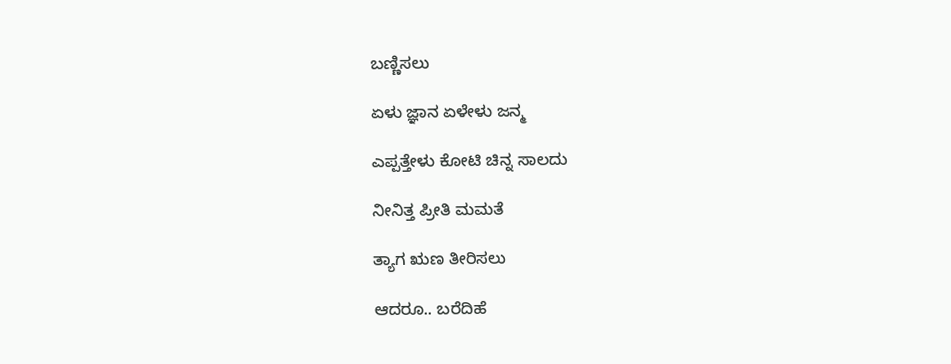ಬಣ್ಣಿಸಲು

ಏಳು ಜ್ಞಾನ ಏಳೇಳು ಜನ್ಮ

ಎಪ್ಪತ್ತೇಳು ಕೋಟಿ ಚಿನ್ನ ಸಾಲದು

ನೀನಿತ್ತ ಪ್ರೀತಿ ಮಮತೆ

ತ್ಯಾಗ ಋಣ ತೀರಿಸಲು

ಆದರೂ.. ಬರೆದಿಹೆ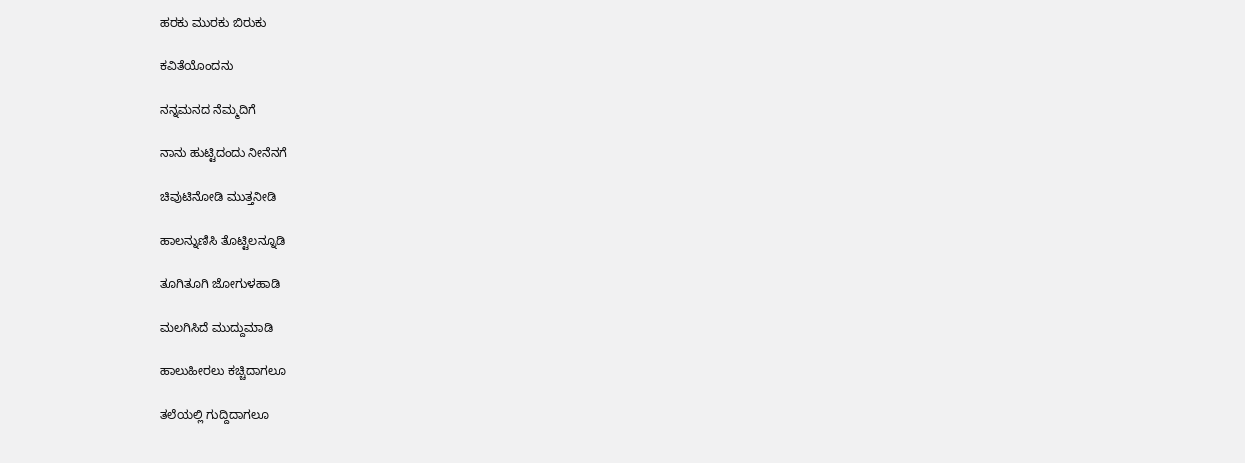ಹರಕು ಮುರಕು ಬಿರುಕು

ಕವಿತೆಯೊಂದನು

ನನ್ನಮನದ ನೆಮ್ಮದಿಗೆ

ನಾನು ಹುಟ್ಟಿದಂದು ನೀನೆನಗೆ

ಚಿವುಟಿನೋಡಿ ಮುತ್ತನೀಡಿ

ಹಾಲನ್ನುಣಿಸಿ ತೊಟ್ಟಿಲನ್ನೂಡಿ

ತೂಗಿತೂಗಿ ಜೋಗುಳಹಾಡಿ

ಮಲಗಿಸಿದೆ ಮುದ್ದುಮಾಡಿ

ಹಾಲುಹೀರಲು ಕಚ್ಚಿದಾಗಲೂ

ತಲೆಯಲ್ಲಿ ಗುದ್ದಿದಾಗಲೂ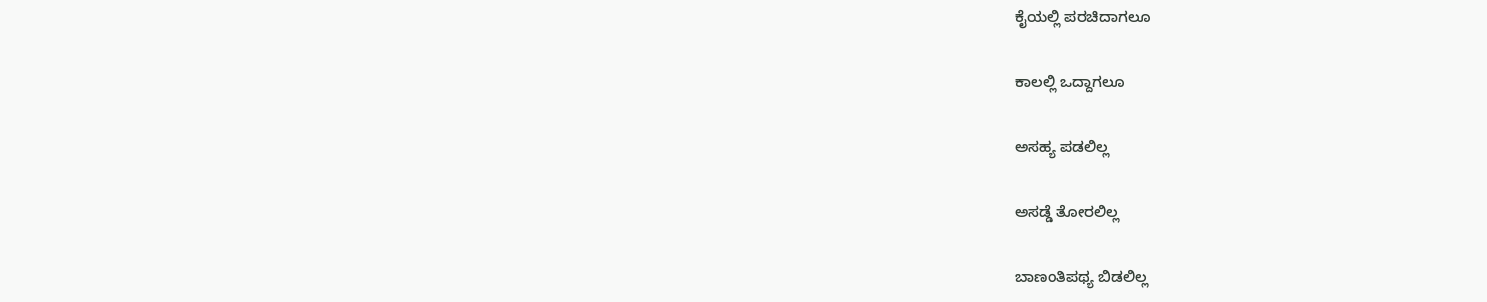ಕೈಯಲ್ಲಿ ಪರಚಿದಾಗಲೂ

ಕಾಲಲ್ಲಿ ಒದ್ದಾಗಲೂ

ಅಸಹ್ಯ ಪಡಲಿಲ್ಲ

ಅಸಡ್ಡೆ ತೋರಲಿಲ್ಲ

ಬಾಣಂತಿಪಥ್ಯ ಬಿಡಲಿಲ್ಲ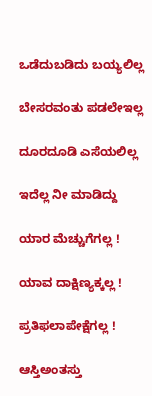ಒಡೆದುಬಡಿದು ಬಯ್ಯಲಿಲ್ಲ

ಬೇಸರವಂತು ಪಡಲೇಇಲ್ಲ

ದೂರದೂಡಿ ಎಸೆಯಲಿಲ್ಲ

ಇದೆಲ್ಲ ನೀ ಮಾಡಿದ್ದು

ಯಾರ ಮೆಚ್ಚುಗೆಗಲ್ಲ !

ಯಾವ ದಾಕ್ಷಿಣ್ಯಕ್ಕಲ್ಲ !

ಪ್ರತಿಫಲಾಪೇಕ್ಷೆಗಲ್ಲ !

ಆಸ್ತಿಅಂತಸ್ತು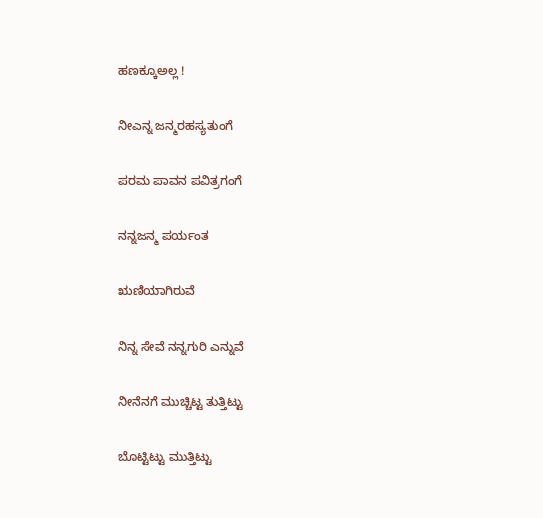ಹಣಕ್ಕೂಅಲ್ಲ !

ನೀಎನ್ನ ಜನ್ಮರಹಸ್ಯತುಂಗೆ

ಪರಮ ಪಾವನ ಪವಿತ್ರಗಂಗೆ

ನನ್ನಜನ್ಮ ಪರ್ಯಂತ

ಋಣಿಯಾಗಿರುವೆ

ನಿನ್ನ ಸೇವೆ ನನ್ನಗುರಿ ಎನ್ನುವೆ

ನೀನೆನಗೆ ಮುಚ್ಚಿಟ್ಟ ತುತ್ತಿಟ್ಟು

ಬೊಟ್ಟಿಟ್ಟು ಮುತ್ತಿಟ್ಟು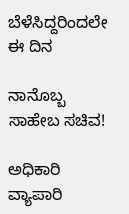ಬೆಳೆಸಿದ್ದರಿಂದಲೇ ಈ ದಿನ

ನಾನೊಬ್ಬ ಸಾಹೇಬ ಸಚಿವ!

ಅಧಿಕಾರಿ ವ್ಯಾಪಾರಿ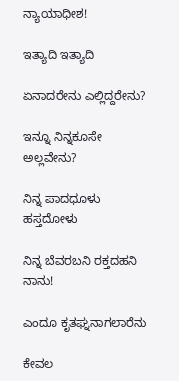ನ್ಯಾಯಾಧೀಶ!

ಇತ್ಯಾದಿ ಇತ್ಯಾದಿ

ಏನಾದರೇನು ಎಲ್ಲಿದ್ದರೇನು?

ಇನ್ನೂ ನಿನ್ನಕೂಸೇ ಅಲ್ಲವೇನು?

ನಿನ್ನ ಪಾದಧೂಳು ಹಸ್ತದೋಳು

ನಿನ್ನ ಬೆವರಬನಿ ರಕ್ತದಹನಿ ನಾನು!

ಎಂದೂ ಕೃತಘ್ನನಾಗಲಾರೆನು

ಕೇವಲ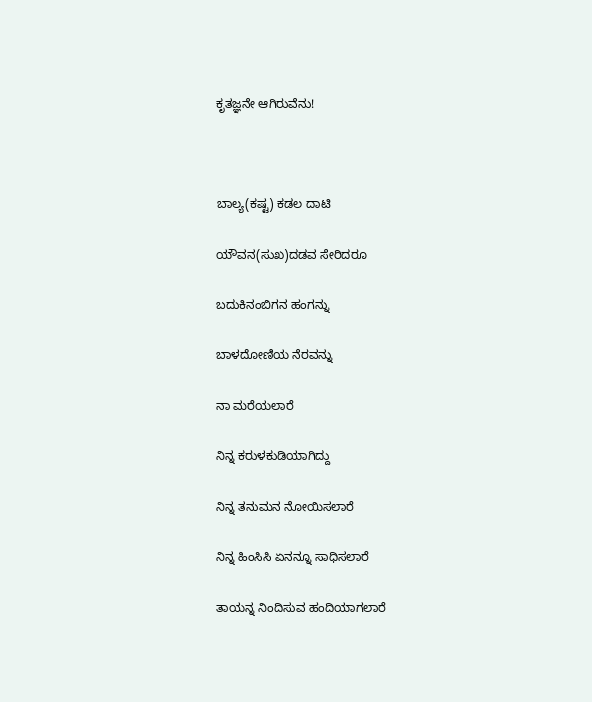ಕೃತಜ್ಞನೇ ಆಗಿರುವೆನು!



ಬಾಲ್ಯ(ಕಷ್ಟ) ಕಡಲ ದಾಟಿ

ಯೌವನ(ಸುಖ)ದಡವ ಸೇರಿದರೂ

ಬದುಕಿನಂಬಿಗನ ಹಂಗನ್ನು

ಬಾಳದೋಣಿಯ ನೆರವನ್ನು

ನಾ ಮರೆಯಲಾರೆ

ನಿನ್ನ ಕರುಳಕುಡಿಯಾಗಿದ್ದು

ನಿನ್ನ ತನುಮನ ನೋಯಿಸಲಾರೆ

ನಿನ್ನ ಹಿಂಸಿಸಿ ಏನನ್ನೂ ಸಾಧಿಸಲಾರೆ

ತಾಯನ್ನ ನಿಂದಿಸುವ ಹಂದಿಯಾಗಲಾರೆ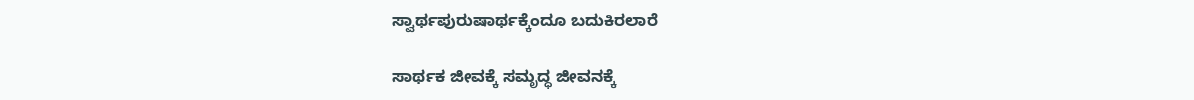ಸ್ವಾರ್ಥಪುರುಷಾರ್ಥಕ್ಕೆಂದೂ ಬದುಕಿರಲಾರೆ

ಸಾರ್ಥಕ ಜೀವಕ್ಕೆ ಸಮೃದ್ಧ ಜೀವನಕ್ಕೆ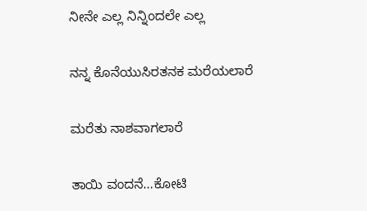ನೀನೇ ಎಲ್ಲ ನಿನ್ನಿಂದಲೇ ಎಲ್ಲ

ನನ್ನ ಕೊನೆಯುಸಿರತನಕ ಮರೆಯಲಾರೆ

ಮರೆತು ನಾಶವಾಗಲಾರೆ

ತಾಯಿ ವಂದನೆ…ಕೋಟಿ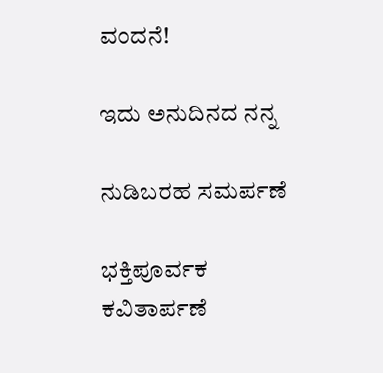ವಂದನೆ!

ಇದು ಅನುದಿನದ ನನ್ನ

ನುಡಿಬರಹ ಸಮರ್ಪಣೆ

ಭಕ್ತಿಪೂರ್ವಕ ಕವಿತಾರ್ಪಣೆ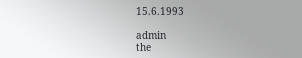15.6.1993

admin
the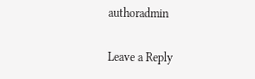authoradmin

Leave a Reply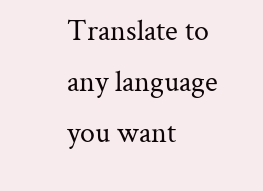Translate to any language you want